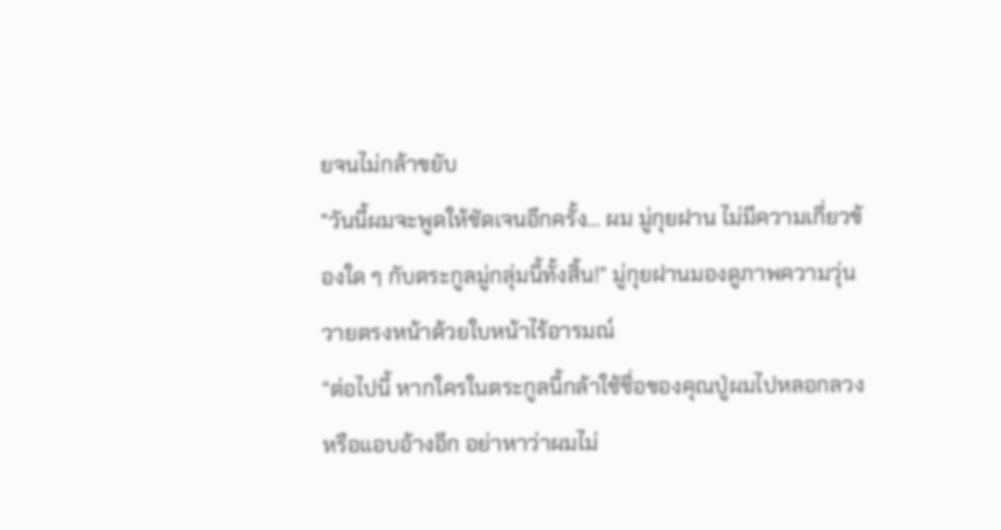ยจนไม่กล้าขยับ
“วันนี้ผมจะพูดให้ชัดเจนอีกครั้ง… ผม มู่กุยฝาน ไม่มีความเกี่ยวข้องใด ๆ กับตระกูลมู่กลุ่มนี้ทั้งสิ้น!” มู่กุยฝานมองดูภาพความวุ่นวายตรงหน้าด้วยใบหน้าไร้อารมณ์
“ต่อไปนี้ หากใครในตระกูลนี้กล้าใช้ชื่อของคุณปู่ผมไปหลอกลวงหรือแอบอ้างอีก อย่าหาว่าผมไม่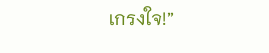เกรงใจ!”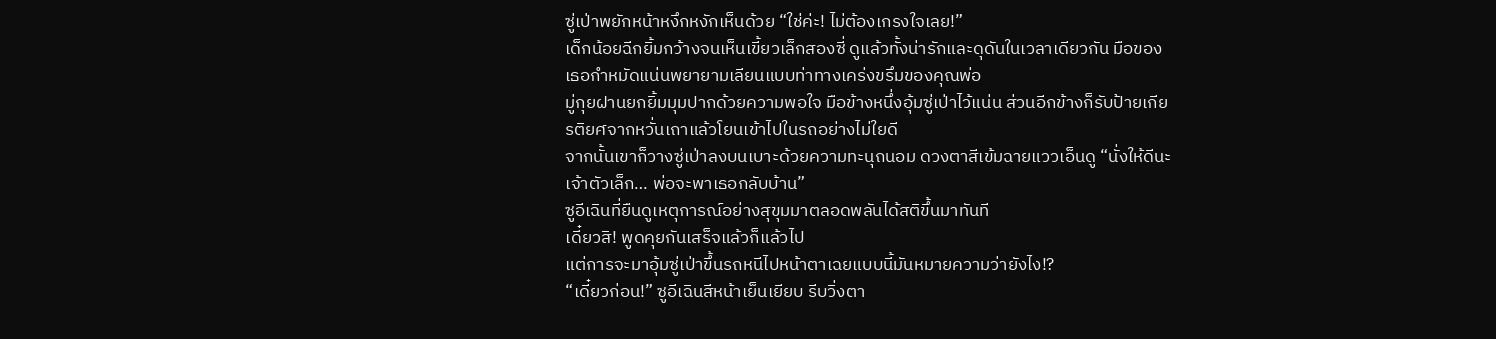ซู่เป่าพยักหน้าหงึกหงักเห็นด้วย “ใช่ค่ะ! ไม่ต้องเกรงใจเลย!”
เด็กน้อยฉีกยิ้มกว้างจนเห็นเขี้ยวเล็กสองซี่ ดูแล้วทั้งน่ารักและดุดันในเวลาเดียวกัน มือของเธอกำหมัดแน่นพยายามเลียนแบบท่าทางเคร่งขรึมของคุณพ่อ
มู่กุยฝานยกยิ้มมุมปากด้วยความพอใจ มือข้างหนึ่งอุ้มซู่เป่าไว้แน่น ส่วนอีกข้างก็รับป้ายเกียรติยศจากหวั่นเถาแล้วโยนเข้าไปในรถอย่างไม่ใยดี
จากนั้นเขาก็วางซู่เป่าลงบนเบาะด้วยความทะนุถนอม ดวงตาสีเข้มฉายแววเอ็นดู “นั่งให้ดีนะเจ้าตัวเล็ก… พ่อจะพาเธอกลับบ้าน”
ซูอีเฉินที่ยืนดูเหตุการณ์อย่างสุขุมมาตลอดพลันได้สติขึ้นมาทันที
เดี๋ยวสิ! พูดคุยกันเสร็จแล้วก็แล้วไป
แต่การจะมาอุ้มซู่เป่าขึ้นรถหนีไปหน้าตาเฉยแบบนี้มันหมายความว่ายังไง!?
“เดี๋ยวก่อน!” ซูอีเฉินสีหน้าเย็นเยียบ รีบวิ่งตา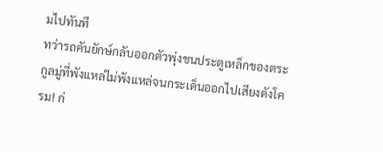มไปทันที
ทว่ารถคันยักษ์กลับออกตัวพุ่งชนประตูเหล็กของตระกูลมู่ที่พังแหล่ไม่พังแหล่จนกระเด็นออกไปเสียงดังโครม! ก่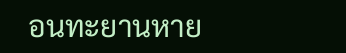อนทะยานหาย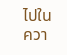ไปในควา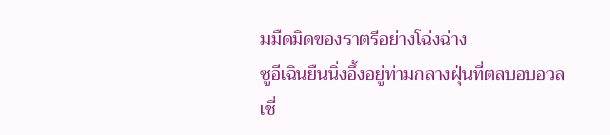มมืดมิดของราตรีอย่างโฉ่งฉ่าง
ซูอีเฉินยืนนิ่งอึ้งอยู่ท่ามกลางฝุ่นที่ตลบอบอวล
เชี่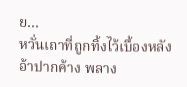ย…
หวั่นเถาที่ถูกทิ้งไว้เบื้องหลังอ้าปากค้าง พลาง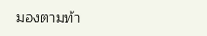มองตามท้า